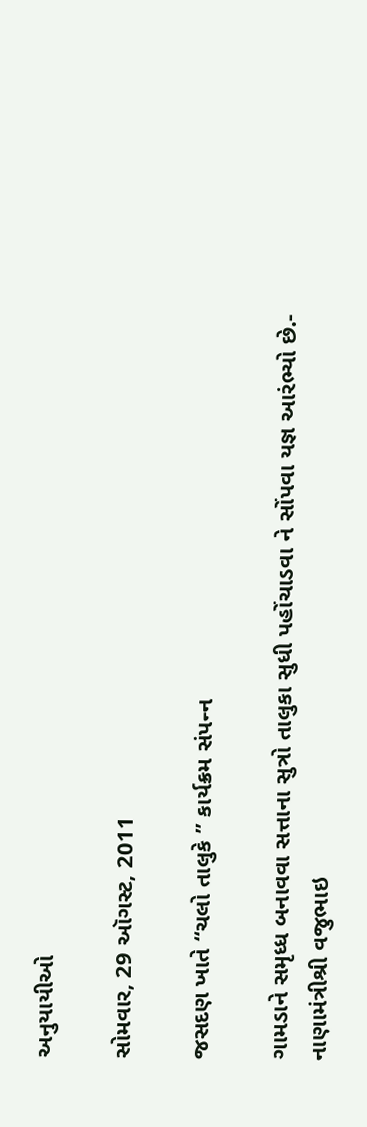અનુયાયીઓ

સોમવાર, 29 ઑગસ્ટ, 2011

જસદણ ખાતે ‘‘ચલો તાલુકે ’’ કાર્યક્રમ સંપન્‍ન

ગામડાને સમૃધ્‍ધ બનાવવા સત્તાના સુત્રો તાલુકા સુધી પહોંચાડવા ને સોંપવા યજ્ઞ આરંભ્‍યો છે.- નાણામંત્રીશ્રી વજુભાઇ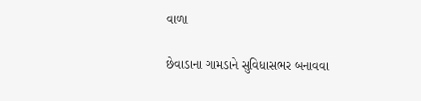વાળા

છેવાડાના ગામડાને સુવિધાસભર બનાવવા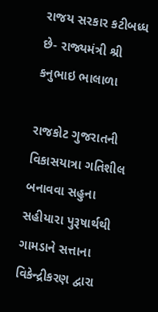રાજય સરકાર કટીબધ્‍ધ છે- રાજ્યમંત્રી શ્રી કનુભાઇ ભાલાળા

રાજકોટ ગુજરાતની વિકાસયાત્રા ગતિશીલ બનાવવા સહુના સહીયારા પુરૂષાર્થથી ગામડાને સત્તાના વિકેન્‍દ્રીકરણ દ્વારા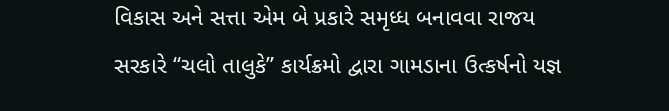વિકાસ અને સત્તા એમ બે પ્રકારે સમૃધ્‍ધ બનાવવા રાજય સરકારે ‘‘ચલો તાલુકે’’ કાર્યક્રમો દ્વારા ગામડાના ઉત્‍કર્ષનો યજ્ઞ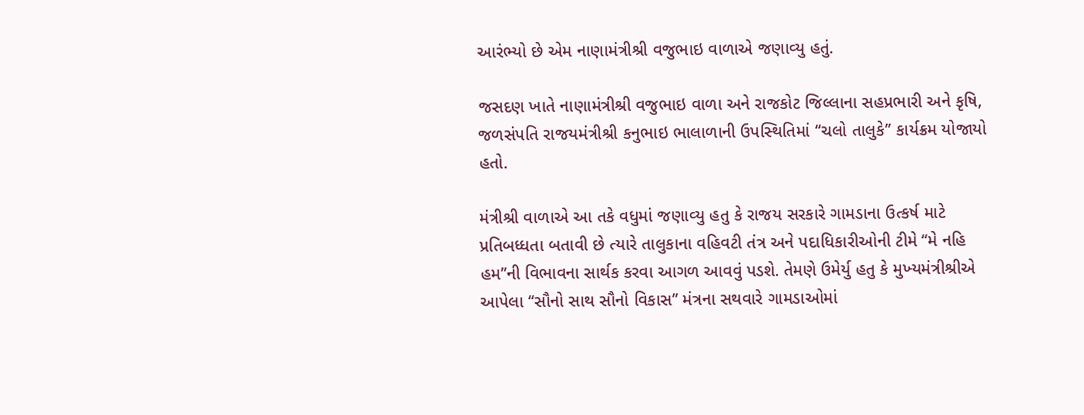આરંભ્‍યો છે એમ નાણામંત્રીશ્રી વજુભાઇ વાળાએ જણાવ્‍યુ હતું.

જસદણ ખાતે નાણામંત્રીશ્રી વજુભાઇ વાળા અને રાજકોટ જિલ્‍લાના સહપ્રભારી અને કૃષિ, જળસંપતિ રાજયમંત્રીશ્રી કનુભાઇ ભાલાળાની ઉપસ્‍થિતિમાં ‘‘ચલો તાલુકે’’ કાર્યક્રમ યોજાયો હતો.

મંત્રીશ્રી વાળાએ આ તકે વધુમાં જણાવ્‍યુ હતુ કે રાજય સરકારે ગામડાના ઉત્‍કર્ષ માટે પ્રતિબધ્‍ધતા બતાવી છે ત્‍યારે તાલુકાના વહિવટી તંત્ર અને પદાધિકારીઓની ટીમે ‘‘મે નહિ હમ’’ની વિભાવના સાર્થક કરવા આગળ આવવું પડશે. તેમણે ઉમેર્યુ હતુ કે મુખ્‍યમંત્રીશ્રીએ આપેલા ‘‘સૌનો સાથ સૌનો વિકાસ’’ મંત્રના સથવારે ગામડાઓમાં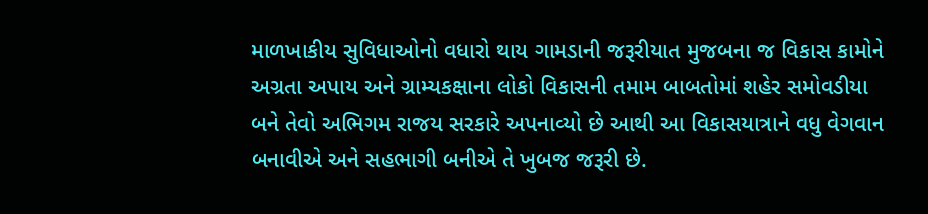માળખાકીય સુવિધાઓનો વધારો થાય ગામડાની જરૂરીયાત મુજબના જ વિકાસ કામોને અગ્રતા અપાય અને ગ્રામ્‍યકક્ષાના લોકો વિકાસની તમામ બાબતોમાં શહેર સમોવડીયા બને તેવો અભિગમ રાજય સરકારે અપનાવ્‍યો છે આથી આ વિકાસયાત્રાને વધુ વેગવાન બનાવીએ અને સહભાગી બનીએ તે ખુબજ જરૂરી છે.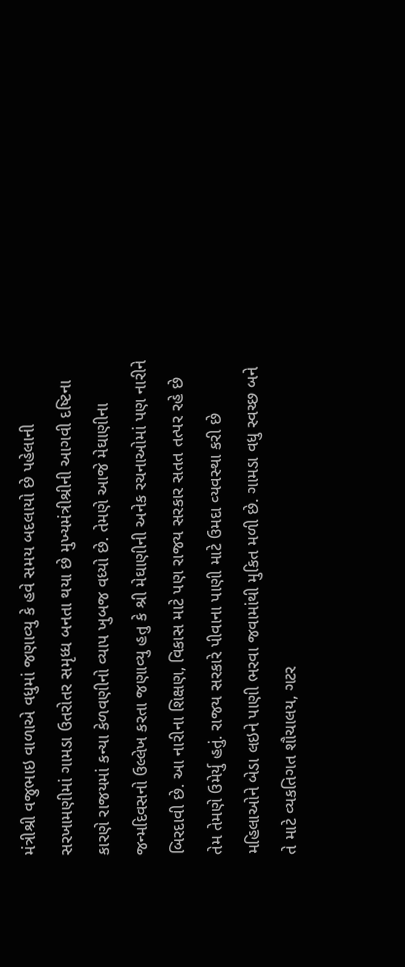મંત્રીશ્રી વજુભાઇ વાળાએ વધુમાં જણાવ્‍યુ કે હવે સમય બદલાયો છે પહેલાની સરખામણીમાં ગામડા ઉતરોતર સમૃધ્‍ધ બનતા થયા છે મુખ્‍યમંત્રીશ્રીની આગવી દષ્‍ટિના કારણે રાજયમાં કન્‍યા કેળવણીનો વ્‍યાપ ખુબજ વધ્‍યો છે. તેમણે આજે મેઘાણીના જન્‍મદિવસનો ઉલ્‍લેખ કરતા જણાવ્‍યુ હતુ કે શ્રી મેઘાણીની અનેક રચનાઓમાં પણ નારીને બિરદાવી છે. આ નારીના શિક્ષણ, વિકાસ માટે પણ રાજય સરકાર સતત તત્‍પર રહે છે તેમ તેમણે ઉમેર્યુ હતું. રાજય સરકારે પીવાના પાણી માટે ઉમદા વ્‍યવસ્‍થા કરી છે મહિલાઓને બેડા લઇને પાણી ભરવા જવામાંથી મુકિત મળી છે. ગામડા વધુ સ્‍વચ્‍છ બને તે માટે વ્‍યકતિગત શૌચાલય, ગટર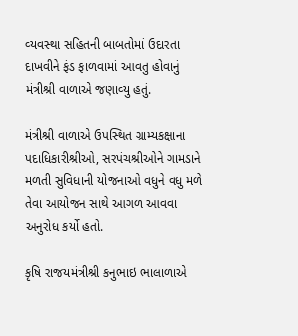વ્‍યવસ્‍થા સહિતની બાબતોમાં ઉદારતા દાખવીને ફંડ ફાળવામાં આવતુ હોવાનું મંત્રીશ્રી વાળાએ જણાવ્‍યુ હતું.

મંત્રીશ્રી વાળાએ ઉપસ્‍થિત ગ્રામ્‍યકક્ષાના પદાધિકારીશ્રીઓ, સરપંચશ્રીઓને ગામડાને મળતી સુવિધાની યોજનાઓ વધુને વધુ મળે તેવા આયોજન સાથે આગળ આવવા અનુરોધ કર્યો હતો.

કૃષિ રાજયમંત્રીશ્રી કનુભાઇ ભાલાળાએ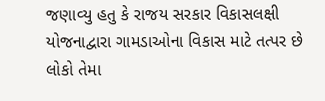જણાવ્‍યુ હતુ કે રાજય સરકાર વિકાસલક્ષી યોજનાદ્વારા ગામડાઓના વિકાસ માટે તત્‍પર છે લોકો તેમા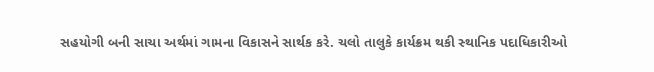સહયોગી બની સાચા અર્થમાં ગામના વિકાસને સાર્થક કરે. ચલો તાલુકે કાર્યક્રમ થકી સ્‍થાનિક પદાધિકારીઓ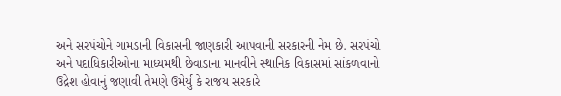અને સરપંચોને ગામડાની વિકાસની જાણકારી આપવાની સરકારની નેમ છે. સરપંચો અને પદાધિકારીઓના માધ્‍યમથી છેવાડાના માનવીને સ્‍થાનિક વિકાસમાં સાંકળવાનો ઉદ્રેશ હોવાનું જણાવી તેમણે ઉમેર્યુ કે રાજય સરકારે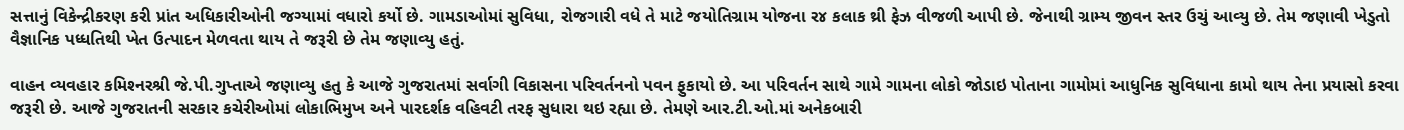સત્તાનું વિકેન્‍દ્રીકરણ કરી પ્રાંત અધિકારીઓની જગ્‍યામાં વધારો કર્યો છે. ગામડાઓમાં સુવિધા, રોજગારી વધે તે માટે જયોતિગ્રામ યોજના ર૪ કલાક થ્રી ફેઝ વીજળી આપી છે. જેનાથી ગ્રામ્‍ય જીવન સ્‍તર ઉચું આવ્‍યુ છે. તેમ જણાવી ખેડુતો વૈજ્ઞાનિક પધ્‍ધતિથી ખેત ઉત્‍પાદન મેળવતા થાય તે જરૂરી છે તેમ જણાવ્‍યુ હતું.

વાહન વ્‍યવહાર કમિશ્‍નરશ્રી જે.પી.ગુપ્‍તાએ જણાવ્‍યુ હતુ કે આજે ગુજરાતમાં સર્વાગી વિકાસના પરિવર્તનનો પવન ફુકાયો છે. આ પરિવર્તન સાથે ગામે ગામના લોકો જોડાઇ પોતાના ગામોમાં આધુનિક સુવિધાના કામો થાય તેના પ્રયાસો કરવા જરૂરી છે. આજે ગુજરાતની સરકાર કચેરીઓમાં લોકાભિમુખ અને પારદર્શક વહિવટી તરફ સુધારા થઇ રહ્યા છે. તેમણે આર.ટી.ઓ.માં અનેકબારી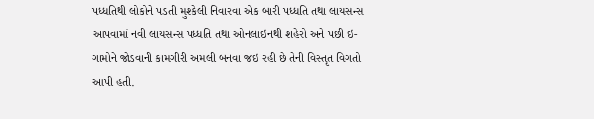પધ્‍ધતિથી લોકોને પડતી મુશ્‍કેલી નિવારવા એક બારી પધ્‍ધતિ તથા લાયસન્‍સ આપવામાં નવી લાયસન્‍સ પધ્‍ધતિ તથા ઓનલાઇનથી શહેરો અને પછી ઇ-ગામોને જોડવાની કામગીરી અમલી બનવા જઇ રહી છે તેની વિસ્‍તૃત વિગતો આપી હતી.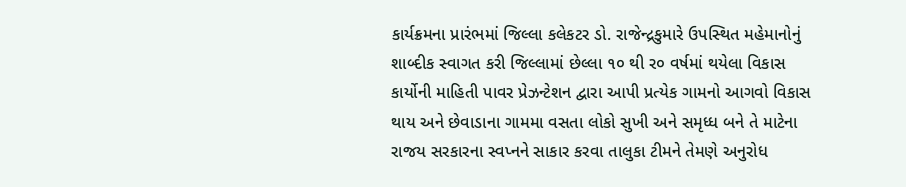કાર્યક્રમના પ્રારંભમાં જિલ્‍લા કલેકટર ડો. રાજેન્‍દ્રકુમારે ઉપસ્‍થિત મહેમાનોનું શાબ્‍દીક સ્‍વાગત કરી જિલ્‍લામાં છેલ્‍લા ૧૦ થી ર૦ વર્ષમાં થયેલા વિકાસ કાર્યોની માહિતી પાવર પ્રેઝન્‍ટેશન દ્વારા આપી પ્રત્‍યેક ગામનો આગવો વિકાસ થાય અને છેવાડાના ગામમા વસતા લોકો સુખી અને સમૃધ્‍ધ બને તે માટેના રાજય સરકારના સ્‍વપ્‍નને સાકાર કરવા તાલુકા ટીમને તેમણે અનુરોધ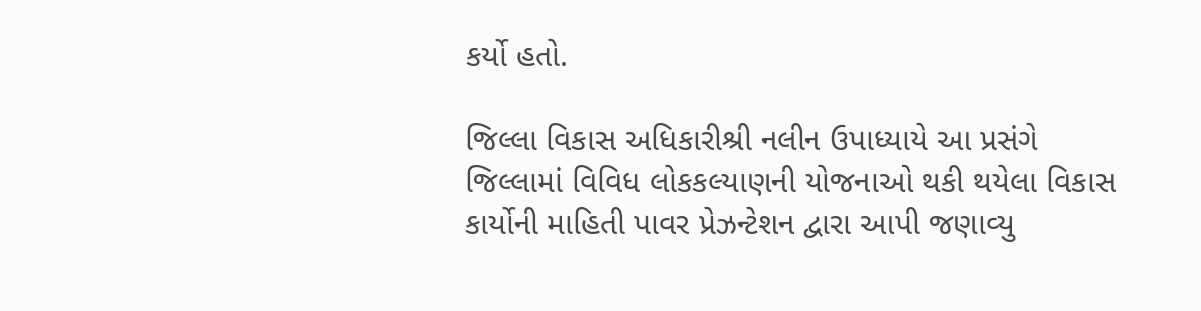કર્યો હતો.

જિલ્‍લા વિકાસ અધિકારીશ્રી નલીન ઉપાધ્‍યાયે આ પ્રસંગે જિલ્‍લામાં વિવિધ લોકકલ્‍યાણની યોજનાઓ થકી થયેલા વિકાસ કાર્યોની માહિતી પાવર પ્રેઝન્‍ટેશન દ્વારા આપી જણાવ્‍યુ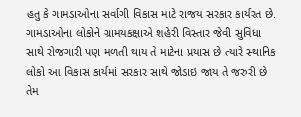હતુ કે ગામડાઓના સર્વાગી વિકાસ માટે રાજય સરકાર કાર્યરત છે. ગામડાઓના લોકોને ગ્રામયકક્ષાએ શહેરી વિસ્‍તાર જેવી સુવિધા સાથે રોજગારી પણ મળતી થાય તે માટેના પ્રયાસ છે ત્‍યારે સ્‍થાનિક લોકો આ વિકાસ કાર્યમાં સરકાર સાથે જોડાઇ જાય તે જરુરી છે તેમ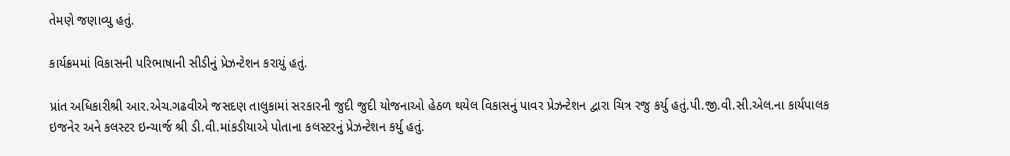તેમણે જણાવ્‍યુ હતું.

કાર્યક્રમમાં વિકાસની પરિભાષાની સીડીનું પ્રેઝન્‍ટેશન કરાયું હતું.

પ્રાંત અધિકારીશ્રી આર.એચ.ગઢવીએ જસદણ તાલુકામાં સરકારની જુદી જુદી યોજનાઓ હેઠળ થયેલ વિકાસનું પાવર પ્રેઝન્‍ટેશન દ્વારા ચિત્ર રજુ કર્યુ હતું.પી.જી.વી.સી.એલ.ના કાર્યપાલક ઇજનેર અને કલસ્‍ટર ઇન્‍ચાર્જ શ્રી ડી.વી.માંકડીયાએ પોતાના કલસ્‍ટરનું પ્રેઝન્‍ટેશન કર્યુ હતું.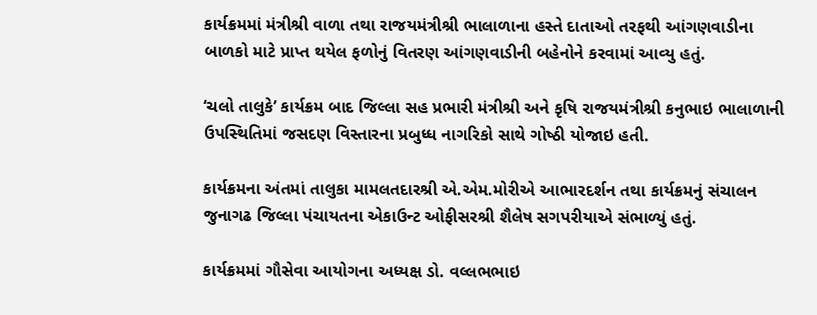કાર્યક્રમમાં મંત્રીશ્રી વાળા તથા રાજયમંત્રીશ્રી ભાલાળાના હસ્‍તે દાતાઓ તરફથી આંગણવાડીના બાળકો માટે પ્રાપ્‍ત થયેલ ફળોનું વિતરણ આંગણવાડીની બહેનોને કરવામાં આવ્‍યુ હતું.

‘ચલો તાલુકે’ કાર્યક્રમ બાદ જિલ્‍લા સહ પ્રભારી મંત્રીશ્રી અને કૃષિ રાજયમંત્રીશ્રી કનુભાઇ ભાલાળાની ઉપસ્‍થિતિમાં જસદણ વિસ્‍તારના પ્રબુધ્‍ધ નાગરિકો સાથે ગોષ્‍ઠી યોજાઇ હતી.

કાર્યક્રમના અંતમાં તાલુકા મામલતદારશ્રી એ.એમ.મોરીએ આભારદર્શન તથા કાર્યક્રમનું સંચાલન જુનાગઢ જિલ્‍લા પંચાયતના એકાઉન્‍ટ ઓફીસરશ્રી શૈલેષ સગપરીયાએ સંભાળ્યું હતું.

કાર્યક્રમમાં ગૌસેવા આયોગના અધ્‍યક્ષ ડો. વલ્‍લભભાઇ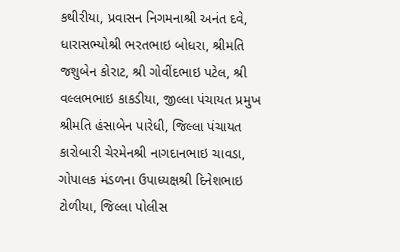કથીરીયા, પ્રવાસન નિગમનાશ્રી અનંત દવે, ધારાસભ્‍યોશ્રી ભરતભાઇ બોધરા, શ્રીમતિ જશુબેન કોરાટ, શ્રી ગોવીંદભાઇ પટેલ, શ્રી વલ્‍લભભાઇ કાકડીયા, જીલ્‍લા પંચાયત પ્રમુખ શ્રીમતિ હંસાબેન પારેધી, જિલ્‍લા પંચાયત કારોબારી ચેરમેનશ્રી નાગદાનભાઇ ચાવડા, ગોપાલક મંડળના ઉપાધ્‍યક્ષશ્રી દિનેશભાઇ ટોળીયા, જિલ્‍લા પોલીસ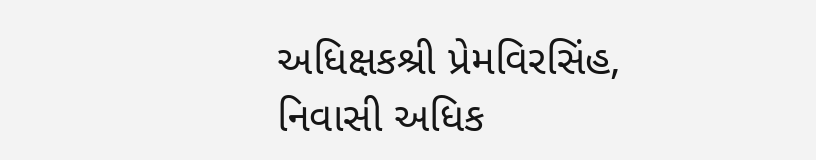અધિક્ષકશ્રી પ્રેમવિરસિંહ, નિવાસી અધિક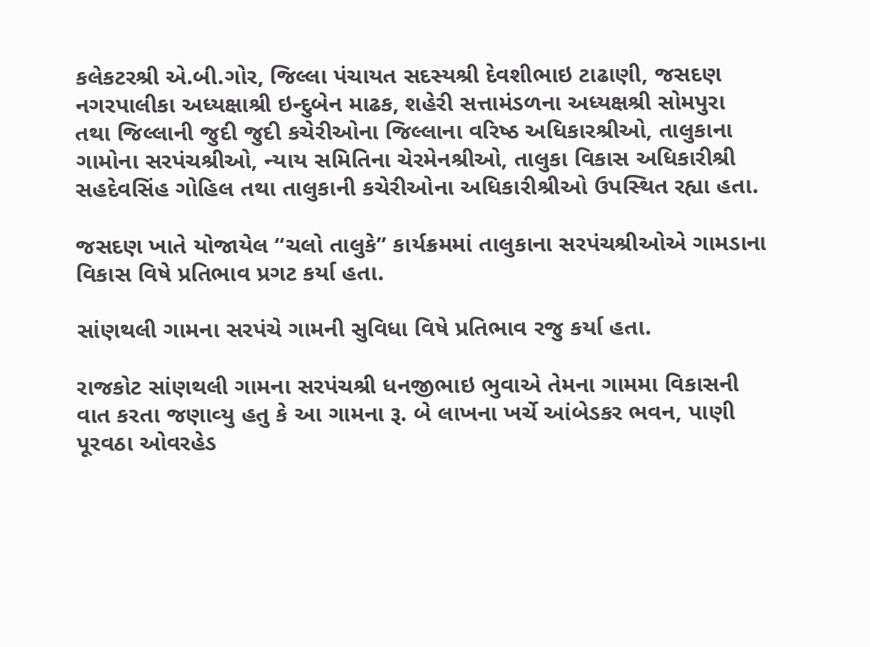કલેકટરશ્રી એ.બી.ગોર, જિલ્‍લા પંચાયત સદસ્‍યશ્રી દેવશીભાઇ ટાઢાણી, જસદણ નગરપાલીકા અધ્‍યક્ષાશ્રી ઇન્‍દુબેન માઢક, શહેરી સત્તામંડળના અધ્‍યક્ષશ્રી સોમપુરા તથા જિલ્‍લાની જુદી જુદી કચેરીઓના જિલ્‍લાના વરિષ્‍ઠ અધિકારશ્રીઓ, તાલુકાના ગામોના સરપંચશ્રીઓ, ન્‍યાય સમિતિના ચેરમેનશ્રીઓ, તાલુકા વિકાસ અધિકારીશ્રી સહદેવસિંહ ગોહિલ તથા તાલુકાની કચેરીઓના અધિકારીશ્રીઓ ઉપસ્‍થિત રહ્યા હતા.

જસદણ ખાતે યોજાયેલ ‘‘ચલો તાલુકે’’ કાર્યક્રમમાં તાલુકાના સરપંચશ્રીઓએ ગામડાના વિકાસ વિષે પ્રતિભાવ પ્રગટ કર્યા હતા.

સાંણથલી ગામના સરપંચે ગામની સુવિધા વિષે પ્રતિભાવ રજુ કર્યા હતા.

રાજકોટ સાંણથલી ગામના સરપંચશ્રી ધનજીભાઇ ભુવાએ તેમના ગામમા વિકાસની વાત કરતા જણાવ્‍યુ હતુ કે આ ગામના રૂ. બે લાખના ખર્ચે આંબેડકર ભવન, પાણી પૂરવઠા ઓવરહેડ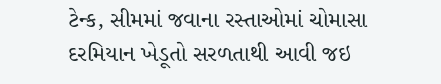ટેન્‍ક, સીમમાં જવાના રસ્‍તાઓમાં ચોમાસા દરમિયાન ખેડૂતો સરળતાથી આવી જઇ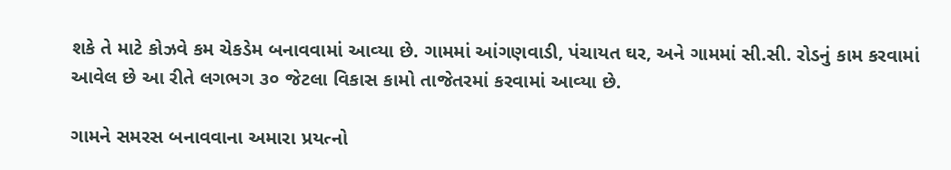શકે તે માટે કોઝવે કમ ચેકડેમ બનાવવામાં આવ્‍યા છે. ગામમાં આંગણવાડી, પંચાયત ઘર, અને ગામમાં સી.સી. રોડનું કામ કરવામાં આવેલ છે આ રીતે લગભગ ૩૦ જેટલા વિકાસ કામો તાજેતરમાં કરવામાં આવ્‍યા છે.

ગામને સમરસ બનાવવાના અમારા પ્રયત્‍નો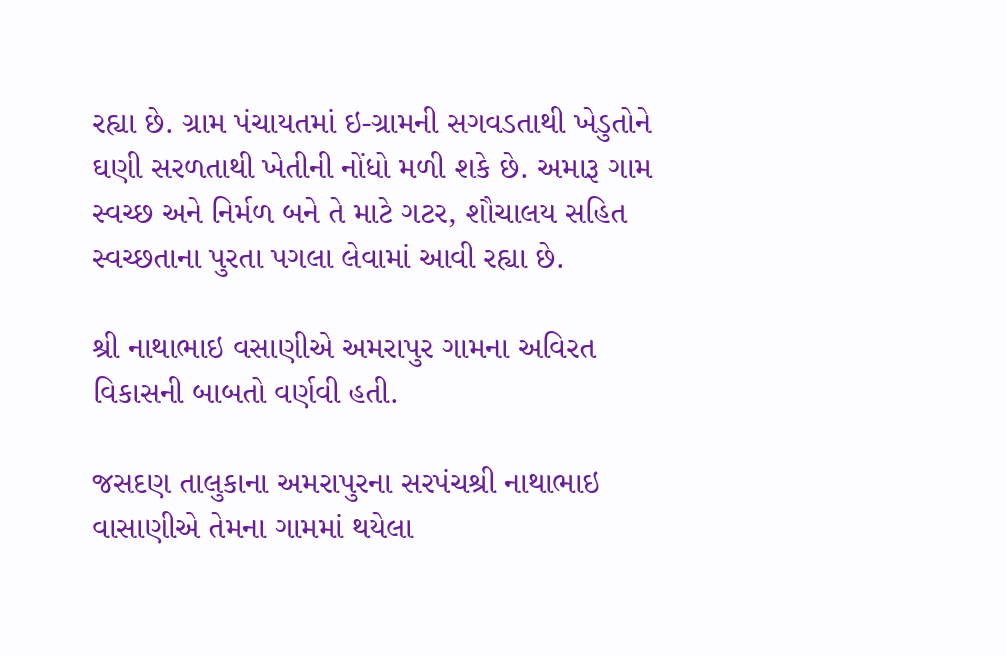રહ્યા છે. ગ્રામ પંચાયતમાં ઇ-ગ્રામની સગવડતાથી ખેડુતોને ઘણી સરળતાથી ખેતીની નોંધો મળી શકે છે. અમારૂ ગામ સ્‍વચ્‍છ અને નિર્મળ બને તે માટે ગટર, શૌચાલય સહિત સ્‍વચ્‍છતાના પુરતા પગલા લેવામાં આવી રહ્યા છે.

શ્રી નાથાભાઇ વસાણીએ અમરાપુર ગામના અવિરત વિકાસની બાબતો વર્ણવી હતી.

જસદણ તાલુકાના અમરાપુરના સરપંચશ્રી નાથાભાઇ વાસાણીએ તેમના ગામમાં થયેલા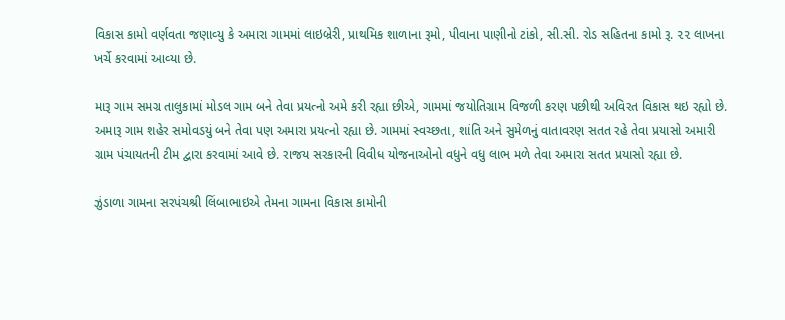વિકાસ કામો વર્ણવતા જણાવ્‍યુ કે અમારા ગામમાં લાઇબ્રેરી, પ્રાથમિક શાળાના રૂમો, પીવાના પાણીનો ટાંકો, સી.સી. રોડ સહિતના કામો રૂ. ૨૨ લાખના ખર્ચે કરવામાં આવ્‍યા છે.

મારૂ ગામ સમગ્ર તાલુકામાં મોડલ ગામ બને તેવા પ્રયત્‍નો અમે કરી રહ્યા છીએ, ગામમાં જયોતિગ્રામ વિજળી કરણ પછીથી અવિરત વિકાસ થઇ રહ્યો છે. અમારૂ ગામ શહેર સમોવડયું બને તેવા પણ અમારા પ્રયત્‍નો રહ્યા છે. ગામમાં સ્‍વચ્‍છતા, શાંતિ અને સુમેળનું વાતાવરણ સતત રહે તેવા પ્રયાસો અમારી ગ્રામ પંચાયતની ટીમ દ્વારા કરવામાં આવે છે. રાજય સરકારની વિવીધ યોજનાઓનો વધુને વધુ લાભ મળે તેવા અમારા સતત પ્રયાસો રહ્યા છે.

ઝુંડાળા ગામના સરપંચશ્રી લિંબાભાઇએ તેમના ગામના વિકાસ કામોની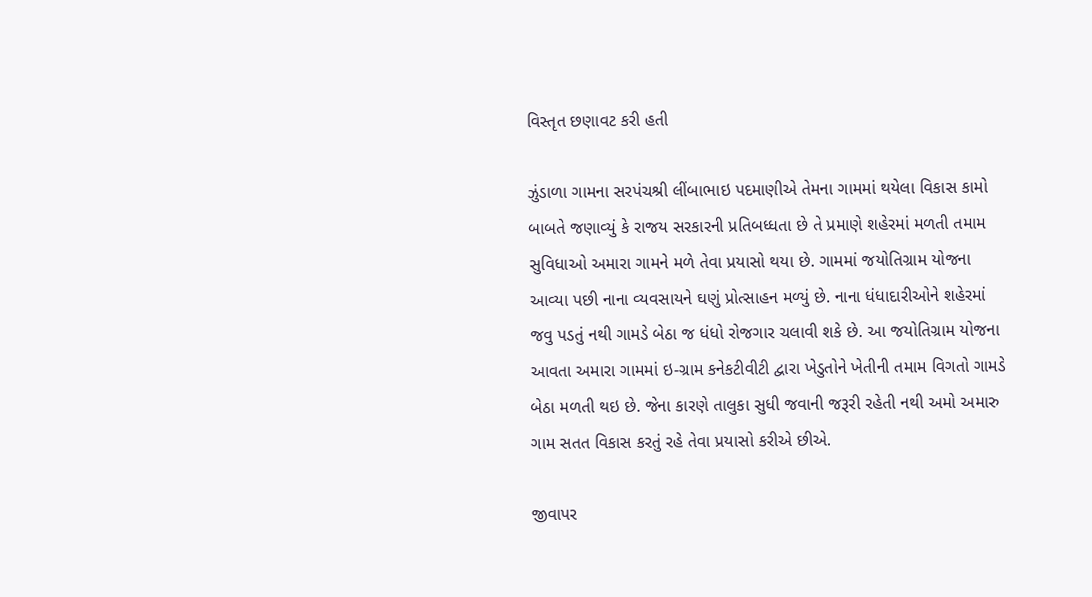વિસ્‍તૃત છણાવટ કરી હતી

ઝુંડાળા ગામના સરપંચશ્રી લીંબાભાઇ પદમાણીએ તેમના ગામમાં થયેલા વિકાસ કામો બાબતે જણાવ્‍યું કે રાજય સરકારની પ્રતિબધ્‍ધતા છે તે પ્રમાણે શહેરમાં મળતી તમામ સુવિધાઓ અમારા ગામને મળે તેવા પ્રયાસો થયા છે. ગામમાં જયોતિગ્રામ યોજના આવ્‍યા પછી નાના વ્‍યવસાયને ઘણું પ્રોત્‍સાહન મળ્યું છે. નાના ધંધાદારીઓને શહેરમાં જવુ પડતું નથી ગામડે બેઠા જ ધંધો રોજગાર ચલાવી શકે છે. આ જયોતિગ્રામ યોજના આવતા અમારા ગામમાં ઇ-ગ્રામ કનેકટીવીટી દ્વારા ખેડુતોને ખેતીની તમામ વિગતો ગામડે બેઠા મળતી થઇ છે. જેના કારણે તાલુકા સુધી જવાની જરૂરી રહેતી નથી અમો અમારુ ગામ સતત વિકાસ કરતું રહે તેવા પ્રયાસો કરીએ છીએ.

જીવાપર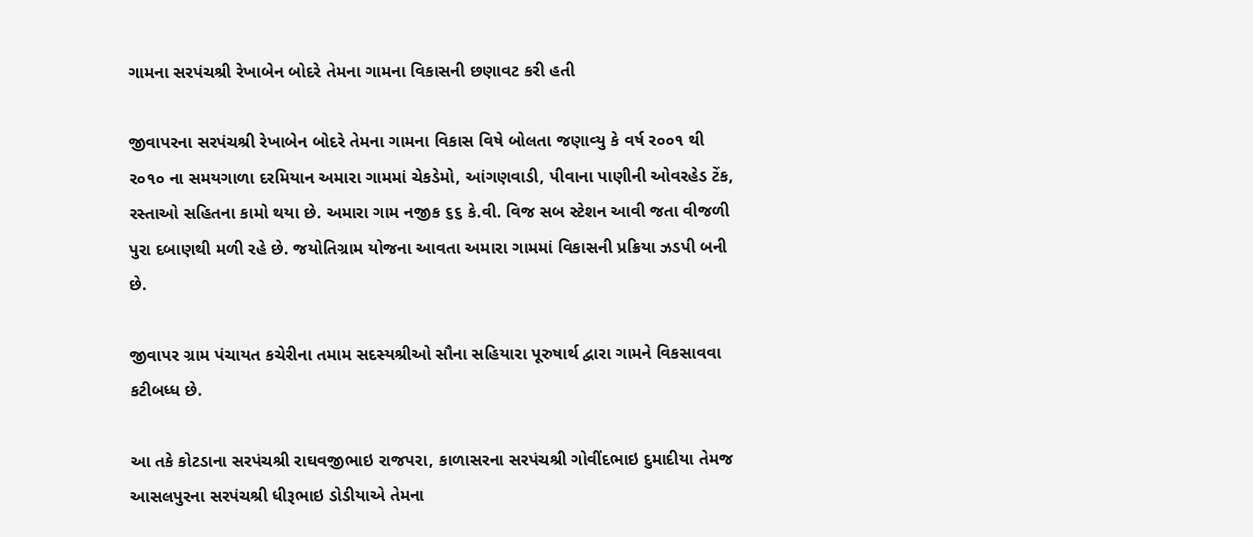ગામના સરપંચશ્રી રેખાબેન બોદરે તેમના ગામના વિકાસની છણાવટ કરી હતી

જીવાપરના સરપંચશ્રી રેખાબેન બોદરે તેમના ગામના વિકાસ વિષે બોલતા જણાવ્‍યુ કે વર્ષ ર૦૦૧ થી ર૦૧૦ ના સમયગાળા દરમિયાન અમારા ગામમાં ચેકડેમો, આંગણવાડી, પીવાના પાણીની ઓવરહેડ ટેંક, રસ્‍તાઓ સહિતના કામો થયા છે. અમારા ગામ નજીક ૬૬ કે.વી. વિજ સબ સ્‍ટેશન આવી જતા વીજળી પુરા દબાણથી મળી રહે છે. જયોતિગ્રામ યોજના આવતા અમારા ગામમાં વિકાસની પ્રક્રિયા ઝડપી બની છે.

જીવાપર ગ્રામ પંચાયત કચેરીના તમામ સદસ્‍યશ્રીઓ સૌના સહિયારા પૂરુષાર્થ દ્વારા ગામને વિકસાવવા કટીબધ્‍ધ છે.

આ તકે કોટડાના સરપંચશ્રી રાઘવજીભાઇ રાજપરા, કાળાસરના સરપંચશ્રી ગોવીંદભાઇ દુમાદીયા તેમજ આસલપુરના સરપંચશ્રી ધીરૂભાઇ ડોડીયાએ તેમના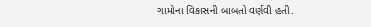ગામોના વિકાસની બાબતો વર્ણવી હતી.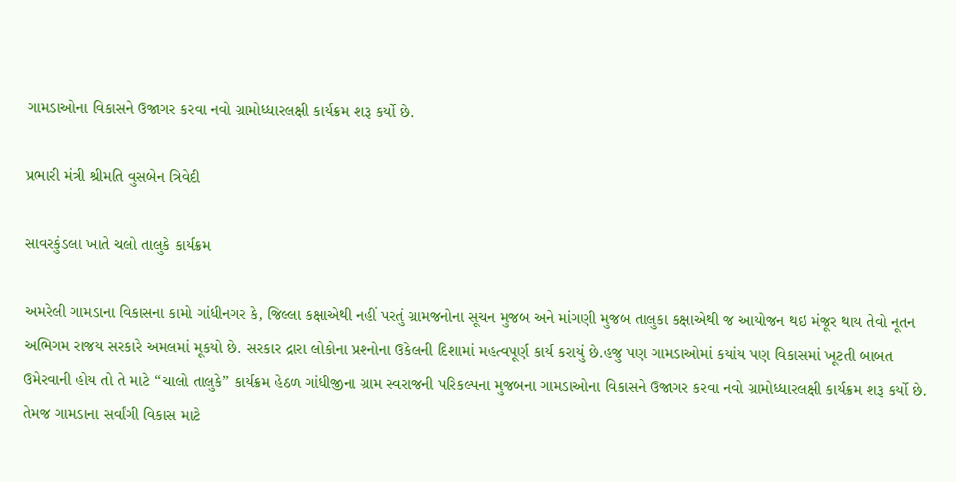ગામડાઓના વિકાસને ઉજાગર કરવા નવો ગ્રામોધ્‍ધારલક્ષી કાર્યક્રમ શરૂ કર્યો છે.

પ્રભારી મંત્રી શ્રીમતિ વુસબેન ત્રિવેદી

સાવરકુંડલા ખાતે ચલો તાલુકે કાર્યક્રમ

અમરેલી ગામડાના વિકાસના કામો ગાંધીનગર કે, જિલ્‍લા કક્ષાએથી નહીં પરતું ગ્રામજનોના સૂચન મુજબ અને માંગણી મુજબ તાલુકા કક્ષાએથી જ આયોજન થઇ મંજૂર થાય તેવો નૂતન અભિગમ રાજય સરકારે અમલમાં મૂકયો છે. સરકાર દ્રારા લોકોના પ્રશ્‍નોના ઉકેલની દિશામાં મહત્‍વપૂર્ણ કાર્ય કરાયું છે.હજુ પણ ગામડાઓમાં કયાંય પણ વિકાસમાં ખૂટતી બાબત ઉમેરવાની હોય તો તે માટે ‘‘ચાલો તાલુકે’’ કાર્યક્રમ હેઠળ ગાંધીજીના ગ્રામ સ્‍વરાજની પરિકલ્‍પના મુજબના ગામડાઓના વિકાસને ઉજાગર કરવા નવો ગ્રામોધ્‍ધારલક્ષી કાર્યક્રમ શરૂ કર્યો છે. તેમજ ગામડાના સર્વાંગી વિકાસ માટે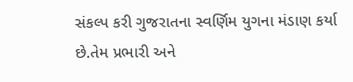સંકલ્‍પ કરી ગુજરાતના સ્‍વર્ણિમ યુગના મંડાણ કર્યા છે.તેમ પ્રભારી અને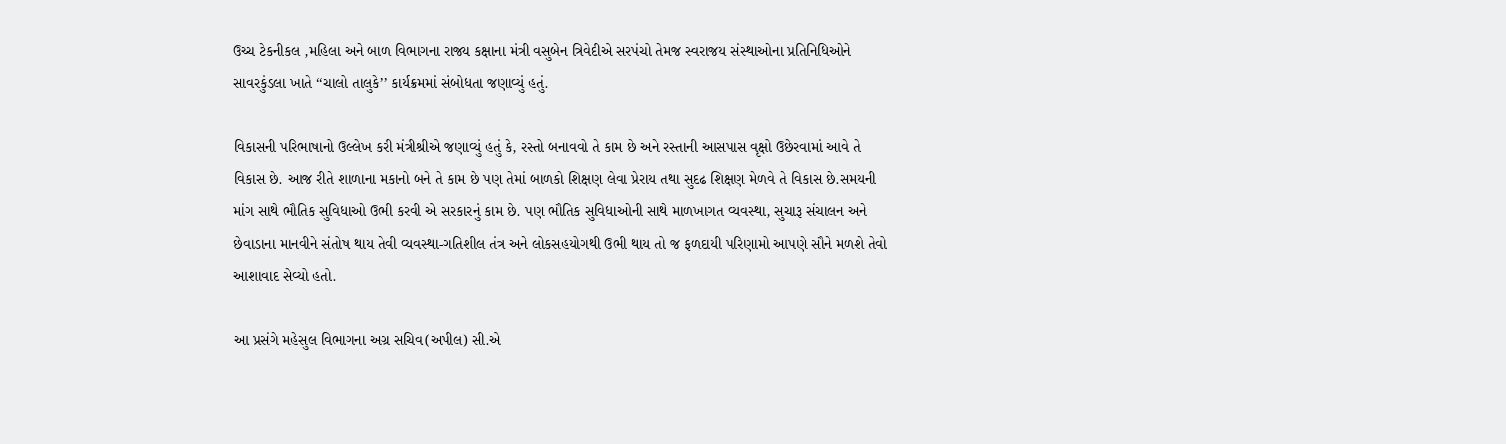ઉચ્‍ચ ટેકનીકલ ,મહિલા અને બાળ વિભાગના રાજ્ય કક્ષાના મંત્રી વસુબેન ત્રિવેદીએ સરપંચો તેમજ સ્‍વરાજય સંસ્‍થાઓના પ્રતિનિધિઓને સાવરકુંડલા ખાતે ‘‘ચાલો તાલુકે’’ કાર્યક્રમમાં સંબોધતા જણાવ્‍યું હતું.

વિકાસની પરિભાષાનો ઉલ્‍લેખ કરી મંત્રીશ્રીએ જણાવ્‍યું હતું કે, રસ્‍તો બનાવવો તે કામ છે અને રસ્‍તાની આસપાસ વૃક્ષો ઉછેરવામાં આવે તે વિકાસ છે. આજ રીતે શાળાના મકાનો બને તે કામ છે પણ તેમાં બાળકો શિક્ષણ લેવા પ્રેરાય તથા સુદઢ શિક્ષણ મેળવે તે વિકાસ છે.સમયની માંગ સાથે ભૌતિક સુવિધાઓ ઉભી કરવી એ સરકારનું કામ છે. પણ ભૌતિક સુવિધાઓની સાથે માળખાગત વ્‍યવસ્‍થા, સુચારૂ સંચાલન અને છેવાડાના માનવીને સંતોષ થાય તેવી વ્‍યવસ્‍થા-ગતિશીલ તંત્ર અને લોકસહયોગથી ઉભી થાય તો જ ફળદાયી પરિણામો આપણે સૌને મળશે તેવો આશાવાદ સેવ્‍યો હતો.

આ પ્રસંગે મહેસુલ વિભાગના અગ્ર સચિવ(અપીલ) સી.એ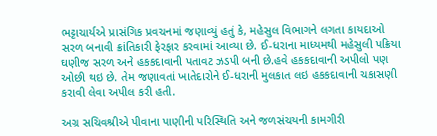ભટ્ટાચાર્યએ પ્રાસંગિક પ્રવચનમાં જણાવ્‍યું હતું કે, મહેસુલ વિભાગને લગતા કાયદાઓ સરળ બનાવી ક્રાંતિકારી ફેરફાર કરવામાં આવ્‍યા છે. ઈ-ધરાના માધ્‍યમથી મહેસુલી પક્રિયા ઘણીજ સરળ અને હકકદાવાની પતાવટ ઝડપી બની છે.હવે હકકદાવાની અપીલો પણ ઓછી થઇ છે. તેમ જણાવતાં ખાતેદારોને ઈ-ધરાની મુલકાત લઇ હકકદાવાની ચકાસણી કરાવી લેવા અપીલ કરી હતી.

અગ્ર સચિવશ્રીએ પીવાના પાણીની પરિસ્‍થિતિ અને જળસંચયની કામગીરી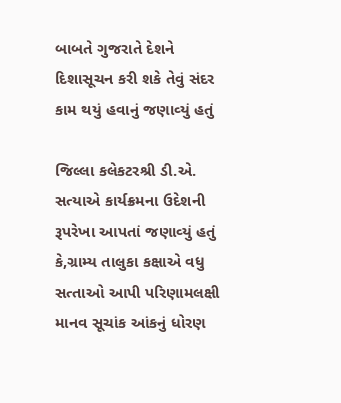બાબતે ગુજરાતે દેશને દિશાસૂચન કરી શકે તેવું સંદર કામ થયું હવાનું જણાવ્‍યું હતું

જિલ્‍લા કલેકટરશ્રી ડી.એ. સત્‍યાએ કાર્યક્રમના ઉદેશની રૂપરેખા આપતાં જણાવ્‍યું હતું કે,ગ્રામ્‍ય તાલુકા કક્ષાએ વધુ સત્‍તાઓ આપી પરિણામલક્ષી માનવ સૂચાંક આંકનું ધોરણ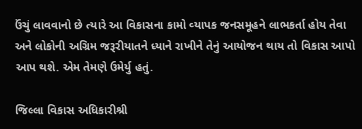ઉંચું લાવવાનો છે ત્‍યારે આ વિકાસના કામો વ્‍યાપક જનસમૂહને લાભકર્તા હોય તેવા અને લોકોની અગ્રિમ જરૂરીયાતને ધ્‍યાને રાખીને તેનું આયોજન થાય તો વિકાસ આપો આપ થશે. એમ તેમણે ઉમેર્યુ હતું.

જિલ્‍લા વિકાસ અધિકારીશ્રી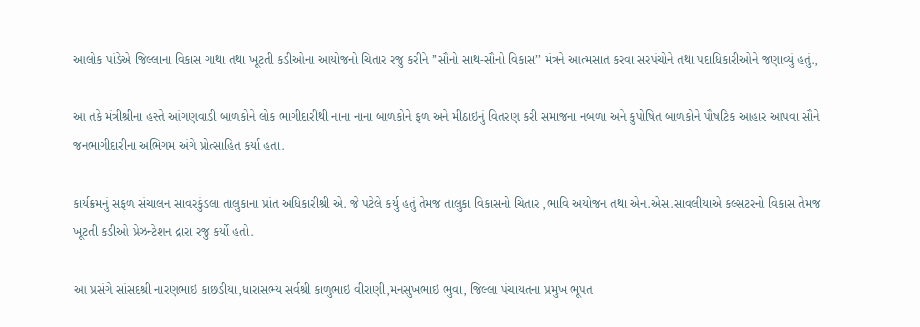આલોક પાંડેએ જિલ્‍લાના વિકાસ ગાથા તથા ખૂટતી કડીઓના આયોજનો ચિતાર રજુ કરીને ’’સૌનો સાથ-સૌનો વિકાસ’’ મંત્રને આત્‍મસાત કરવા સરપંચોને તથા પદાધિકારીઓને જણાવ્‍યું હતું.,

આ તકે મંત્રીશ્રીના હસ્‍તે આંગણવાડી બાળકોને લોક ભાગીદારીથી નાના નાના બાળકોને ફળ અને મીઠાઇનું વિતરણ કરી સમાજના નબળા અને કુપોષિત બાળકોને પૌષટિક આહાર આપવા સૌને જનભાગીદારીના અભિગમ અંગે પ્રોત્‍સાહિત કર્યા હતા.

કાર્યક્રમનું સફળ સંચાલન સાવરકુંડલા તાલુકાના પ્રાંત અધિકારીશ્રી એ. જે પટેલે કર્યુ હતું તેમજ તાલુકા વિકાસનો ચિતાર ,ભાવિ અયોજન તથા એન.એસ.સાવલીયાએ કલ્‍સટરનો વિકાસ તેમજ ખૂટતી કડીઓ પ્રેઝન્‍ટેશન દ્રારા રજુ કર્યો હતો.

આ પ્રસંગે સાંસદશ્રી નારણભાઇ કાછડીયા,ધારાસભ્‍ય સર્વશ્રી કાળુભાઇ વીરાણી,મનસુખભાઇ ભુવા, જિલ્‍લા પંચાયતના પ્રમુખ ભૂપત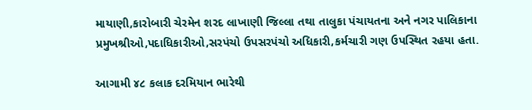માયાણી,કારોબારી ચેરમેન શરદ લાખાણી જિલ્‍લા તથા તાલુકા પંચાયતના અને નગર પાલિકાના પ્રમુખશ્રીઓ,પદાધિકારીઓ,સરપંચો ઉપસરપંચો અધિકારી,કર્મચારી ગણ ઉપસ્‍થિત રહયા હતા.

આગામી ૪૮ કલાક દરમિયાન ભારેથી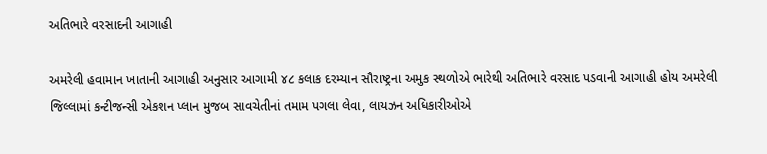અતિભારે વરસાદની આગાહી

અમરેલી હવામાન ખાતાની આગાહી અનુસાર આગામી ૪૮ કલાક દરમ્‍યાન સૌરાષ્‍ટ્રના અમુક સ્‍થળોએ ભારેથી અતિભારે વરસાદ પડવાની આગાહી હોય અમરેલી જિલ્‍લામાં કન્‍ટીજન્‍સી એકશન પ્‍લાન મુજબ સાવચેતીનાં તમામ પગલા લેવા, લાયઝન અધિકારીઓએ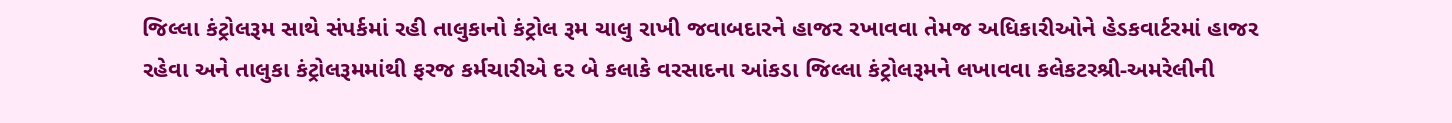જિલ્‍લા કંટ્રોલરૂમ સાથે સંપર્કમાં રહી તાલુકાનો કંટ્રોલ રૂમ ચાલુ રાખી જવાબદારને હાજર રખાવવા તેમજ અધિકારીઓને હેડકવાર્ટરમાં હાજર રહેવા અને તાલુકા કંટ્રોલરૂમમાંથી ફરજ કર્મચારીએ દર બે કલાકે વરસાદના આંકડા જિલ્‍લા કંટ્રોલરૂમને લખાવવા કલેકટરશ્રી-અમરેલીની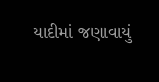યાદીમાં જણાવાયું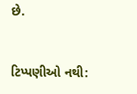છે.


ટિપ્પણીઓ નથી: